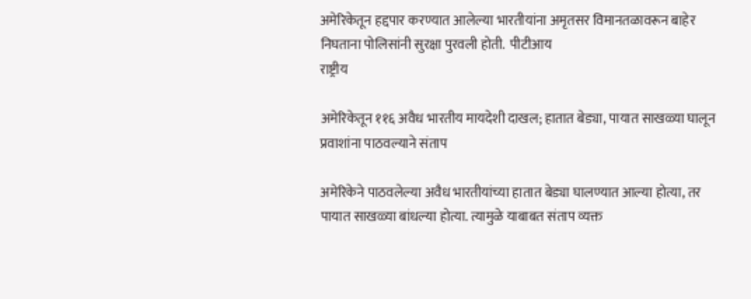अमेरिकेतून हद्दपार करण्यात आलेल्या भारतीयांना अमृतसर विमानतळावरून बाहेर निघताना पोलिसांनी सुरक्षा पुरवली होती.  पीटीआय
राष्ट्रीय

अमेरिकेतून ११६ अवैध भारतीय मायदेशी दाखल; हातात बेड्या, पायात साखळ्या घालून प्रवाशांना पाठवल्याने संताप

अमेरिकेने पाठवलेल्या अवैध भारतीयांच्या हातात बेड्या घालण्यात आल्या होत्या, तर पायात साखळ्या बांधल्या होत्या. त्यामुळे याबाबत संताप व्यक्त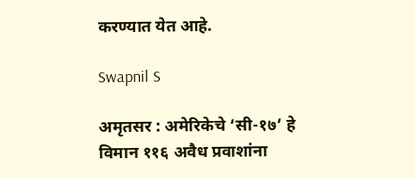करण्यात येत आहे.

Swapnil S

अमृतसर : अमेरिकेचे ‘सी-१७’ हे विमान ११६ अवैध प्रवाशांना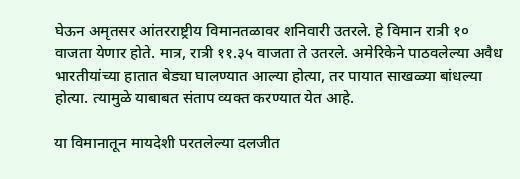घेऊन अमृतसर आंतरराष्ट्रीय विमानतळावर शनिवारी उतरले. हे विमान रात्री १० वाजता येणार होते. मात्र, रात्री ११.३५ वाजता ते उतरले. अमेरिकेने पाठवलेल्या अवैध भारतीयांच्या हातात बेड्या घालण्यात आल्या होत्या, तर पायात साखळ्या बांधल्या होत्या. त्यामुळे याबाबत संताप व्यक्त करण्यात येत आहे.

या विमानातून मायदेशी परतलेल्या दलजीत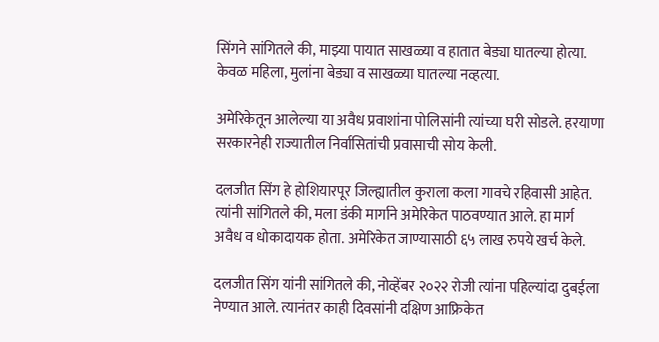सिंगने सांगितले की, माझ्या पायात साखळ्या व हातात बेड्या घातल्या होत्या. केवळ महिला, मुलांना बेड्या व साखळ्या घातल्या नव्हत्या.

अमेरिकेतून आलेल्या या अवैध प्रवाशांना पोलिसांनी त्यांच्या घरी सोडले. हरयाणा सरकारनेही राज्यातील निर्वासितांची प्रवासाची सोय केली.

दलजीत सिंग हे होशियारपूर जिल्ह्यातील कुराला कला गावचे रहिवासी आहेत. त्यांनी सांगितले की, मला डंकी मार्गाने अमेरिकेत पाठवण्यात आले. हा मार्ग अवैध व धोकादायक होता. अमेरिकेत जाण्यासाठी ६५ लाख रुपये खर्च केले.

दलजीत सिंग यांनी सांगितले की, नोव्हेंबर २०२२ रोजी त्यांना पहिल्यांदा दुबईला नेण्यात आले. त्यानंतर काही दिवसांनी दक्षिण आफ्रिकेत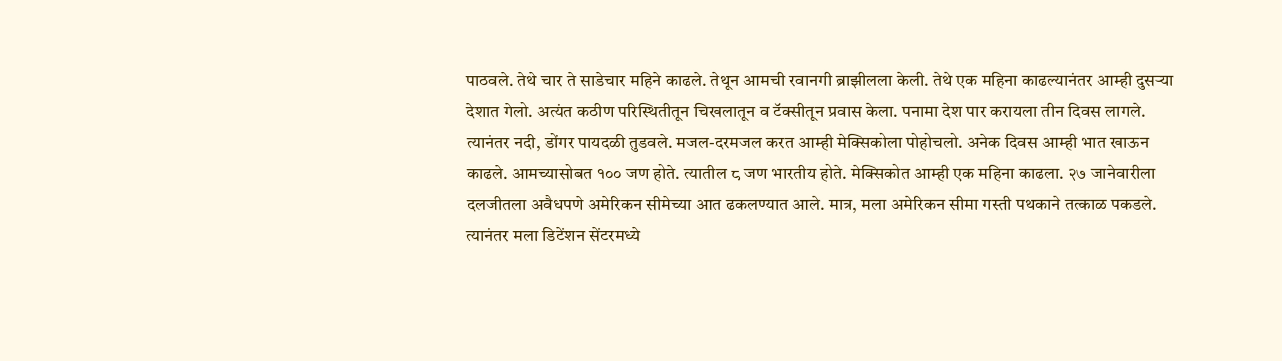पाठवले. तेथे चार ते साडेचार महिने काढले. तेथून आमची रवानगी ब्राझीलला केली. तेथे एक महिना काढल्यानंतर आम्ही दुसऱ्या देशात गेलो. अत्यंत कठीण परिस्थितीतून चिखलातून व टॅक्सीतून प्रवास केला. पनामा देश पार करायला तीन दिवस लागले. त्यानंतर नदी, डोंगर पायदळी तुडवले. मजल-दरमजल करत आम्ही मेक्सिकोला पोहोचलो. अनेक दिवस आम्ही भात खाऊन काढले. आमच्यासोबत १०० जण होते. त्यातील ८ जण भारतीय होते. मेक्सिकोत आम्ही एक महिना काढला. २७ जानेवारीला दलजीतला अवैधपणे अमेरिकन सीमेच्या आत ढकलण्यात आले. मात्र, मला अमेरिकन सीमा गस्ती पथकाने तत्काळ पकडले. त्यानंतर मला डिटेंशन सेंटरमध्ये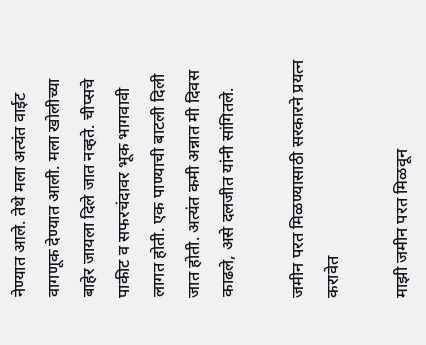नेण्यात आले. तेथे मला अत्यंत वाईट वागणूक देण्यात आली. मला खोलीच्या बाहेर जायला दिले जात नव्हते. चीप्सचे पाकीट व सफरचंदावर भूक भागवावी लागत होती. एक पाण्याची बाटली दिली जात होती. अत्यंत कमी अन्नात मी दिवस काढले, असे दलजीत यांनी सांगितले.

जमीन परत मिळण्यासाठी सरकारने प्रयत्न करावेत

माझी जमीन परत मिळवून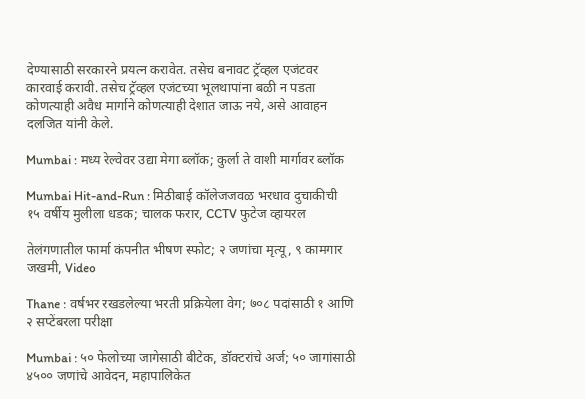देण्यासाठी सरकारने प्रयत्न करावेत. तसेच बनावट ट्रॅव्हल एजंटवर कारवाई करावी. तसेच ट्रॅव्हल एजंटच्या भूलथापांना बळी न पडता कोणत्याही अवैध मार्गाने कोणत्याही देशात जाऊ नये, असे आवाहन दलजित यांनी केले.

Mumbai : मध्य रेल्वेवर उद्या मेगा ब्लॉक; कुर्ला ते वाशी मार्गावर ब्लॉक

Mumbai Hit-and-Run : मिठीबाई कॉलेजजवळ भरधाव दुचाकीची १५ वर्षीय मुलीला धडक; चालक फरार, CCTV फुटेज व्हायरल

तेलंगणातील फार्मा कंपनीत भीषण स्फोट; २ जणांचा मृत्यू, ९ कामगार जखमी, Video

Thane : वर्षभर रखडलेल्या भरती प्रक्रियेला वेग; ७०८ पदांसाठी १ आणि २ सप्टेंबरला परीक्षा

Mumbai : ५० फेलोच्या जागेसाठी बीटेक, डॉक्टरांचे अर्ज; ५० जागांसाठी ४५०० जणांचे आवेदन, महापालिकेत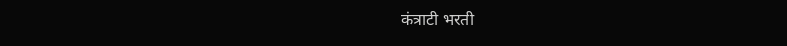कंत्राटी भरती